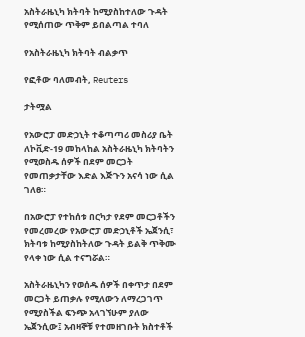አስትራዜኒካ ክትባት ከሚያስከተለው ጉዳት የሚሰጠው ጥቅም ይበልጣል ተባለ

የአስትራዜኒካ ክትባት ብልቃጥ

የፎቶው ባለመብት, Reuters

ታትሟል

የአውሮፓ መድኃኒት ተቆጣጣሪ መስሪያ ቤት ለኮቪድ-19 መከላከል አስትራዜኒካ ክትባትን የሚወስዱ ሰዎች በደም መርጋት የመጠቃታቸው እድል እጅጉን አናሳ ነው ሲል ገለፀ።

በአውሮፓ የተከሰቱ በርካታ የደም መርጋቶችን የመረመረው የአውሮፓ መድኃኒቶች ኤጀንሲ፣ ክትባቱ ከሚያስከትለው ጉዳት ይልቅ ጥቅሙ የላቀ ነው ሲል ተናግሯል።

አስትራዜኒካን የወሰዱ ሰዎች በቀጥታ በደም መርጋት ይጠቃሉ የሚለውን ለማረጋገጥ የሚያስችል ፍንጭ አላገኘሁም ያለው ኤጀንሲው፤ አብዛኞቹ የተመዘገቡት ክስተቶች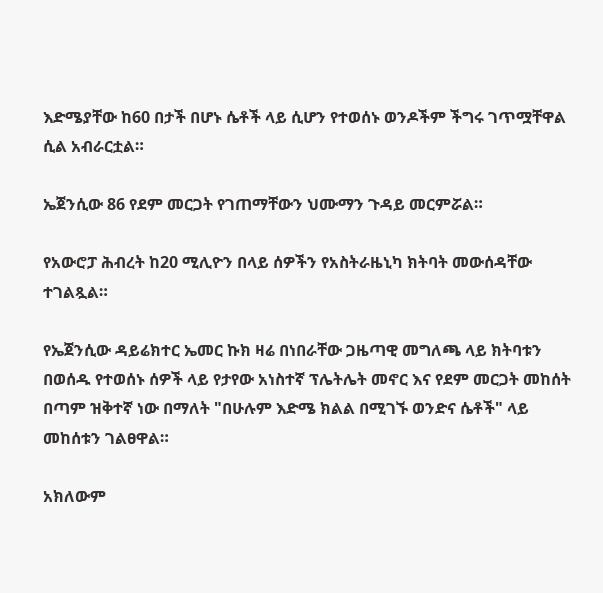እድሜያቸው ከ60 በታች በሆኑ ሴቶች ላይ ሲሆን የተወሰኑ ወንዶችም ችግሩ ገጥሟቸዋል ሲል አብራርቷል።

ኤጀንሲው 86 የደም መርጋት የገጠማቸውን ህሙማን ጉዳይ መርምሯል።

የአውሮፓ ሕብረት ከ20 ሚሊዮን በላይ ሰዎችን የአስትራዜኒካ ክትባት መውሰዳቸው ተገልጿል።

የኤጀንሲው ዳይሬክተር ኤመር ኩክ ዛሬ በነበራቸው ጋዜጣዊ መግለጫ ላይ ክትባቱን በወሰዱ የተወሰኑ ሰዎች ላይ የታየው አነስተኛ ፕሌትሌት መኖር እና የደም መርጋት መከሰት በጣም ዝቅተኛ ነው በማለት "በሁሉም እድሜ ክልል በሚገኙ ወንድና ሴቶች" ላይ መከሰቱን ገልፀዋል።

አክለውም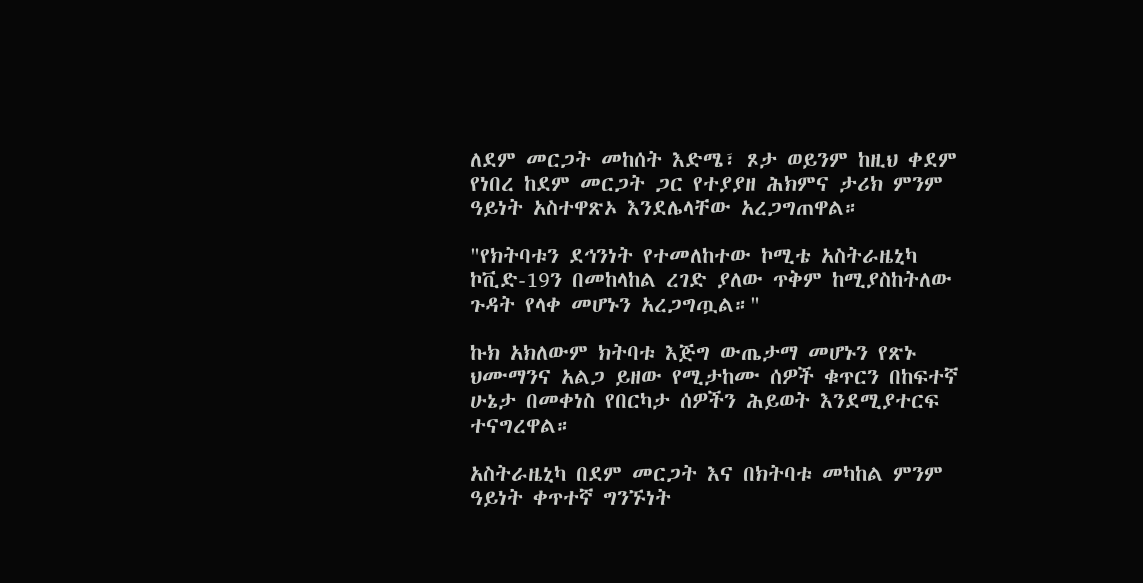ለደም መርጋት መከሰት እድሜ፣ ጾታ ወይንም ከዚህ ቀደም የነበረ ከደም መርጋት ጋር የተያያዘ ሕክምና ታሪክ ምንም ዓይነት አስተዋጽኦ እንደሌላቸው አረጋግጠዋል።

"የክትባቱን ደኅንነት የተመለከተው ኮሚቴ አስትራዜኒካ ኮቪድ-19ን በመከላከል ረገድ ያለው ጥቅም ከሚያስከትለው ጉዳት የላቀ መሆኑን አረጋግጧል።"

ኩክ አክለውም ክትባቱ እጅግ ውጤታማ መሆኑን የጽኑ ህሙማንና አልጋ ይዘው የሚታከሙ ሰዎች ቁጥርን በከፍተኛ ሁኔታ በመቀነስ የበርካታ ሰዎችን ሕይወት እንደሚያተርፍ ተናግረዋል።

አስትራዜኒካ በደም መርጋት እና በክትባቱ መካከል ምንም ዓይነት ቀጥተኛ ግንኙነት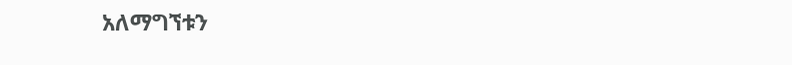አለማግኘቱን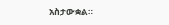አስታውቋል።